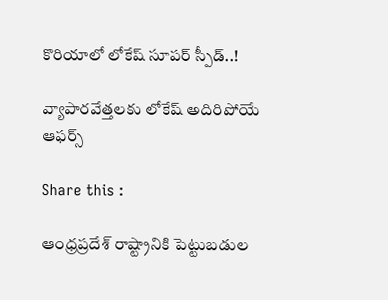కొరియాలో లోకేష్ సూపర్ స్పీడ్..!

వ్యాపారవేత్తలకు లోకేష్ అదిరిపోయే ఆఫర్స్

Share this :

ఆంధ్రప్రదేశ్ రాష్ట్రానికి పెట్టుబడుల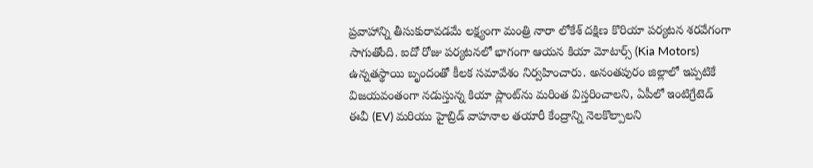ప్రవాహాన్ని తీసుకురావడమే లక్ష్యంగా మంత్రి నారా లోకేశ్ దక్షిణ కొరియా పర్యటన శరవేగంగా సాగుతోంది. ఐదో రోజు పర్యటనలో భాగంగా ఆయన కియా మోటార్స్ (Kia Motors) ఉన్నతస్థాయి బృందంతో కీలక సమావేశం నిర్వహించారు. అనంతపురం జిల్లాలో ఇప్పటికే విజయవంతంగా నడుస్తున్న కియా ప్లాంట్‌ను మరింత విస్తరించాలని, ఏపీలో ఇంటిగ్రేటెడ్ ఈవీ (EV) మరియు హైబ్రిడ్ వాహనాల తయారీ కేంద్రాన్ని నెలకొల్పాలని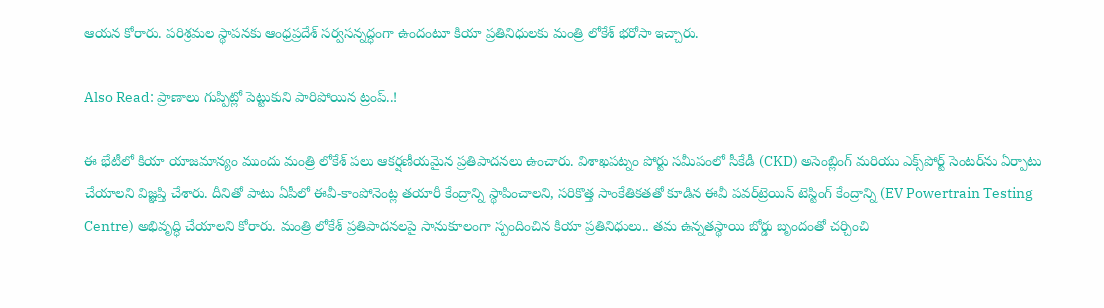ఆయన కోరారు. పరిశ్రమల స్థాపనకు ఆంధ్రప్రదేశ్ సర్వసన్నద్ధంగా ఉందంటూ కియా ప్రతినిధులకు మంత్రి లోకేశ్ భరోసా ఇచ్చారు.

Also Read: ప్రాణాలు గుప్పిట్లో పెట్టుకుని పారిపోయిన ట్రంప్..!

ఈ భేటీలో కియా యాజమాన్యం ముందు మంత్రి లోకేశ్ పలు ఆకర్షణీయమైన ప్రతిపాదనలు ఉంచారు. విశాఖపట్నం పోర్టు సమీపంలో సీకేడీ (CKD) అసెంబ్లింగ్ మరియు ఎక్స్‌పోర్ట్ సెంటర్‌ను ఏర్పాటు చేయాలని విజ్ఞప్తి చేశారు. దీనితో పాటు ఏపీలో ఈవీ-కాంపోనెంట్ల తయారీ కేంద్రాన్ని స్థాపించాలని, సరికొత్త సాంకేతికతతో కూడిన ఈవీ పవర్‌ట్రెయిన్ టెస్టింగ్ కేంద్రాన్ని (EV Powertrain Testing Centre) అభివృద్ధి చేయాలని కోరారు. మంత్రి లోకేశ్ ప్రతిపాదనలపై సానుకూలంగా స్పందించిన కియా ప్రతినిధులు.. తమ ఉన్నతస్థాయి బోర్డు బృందంతో చర్చించి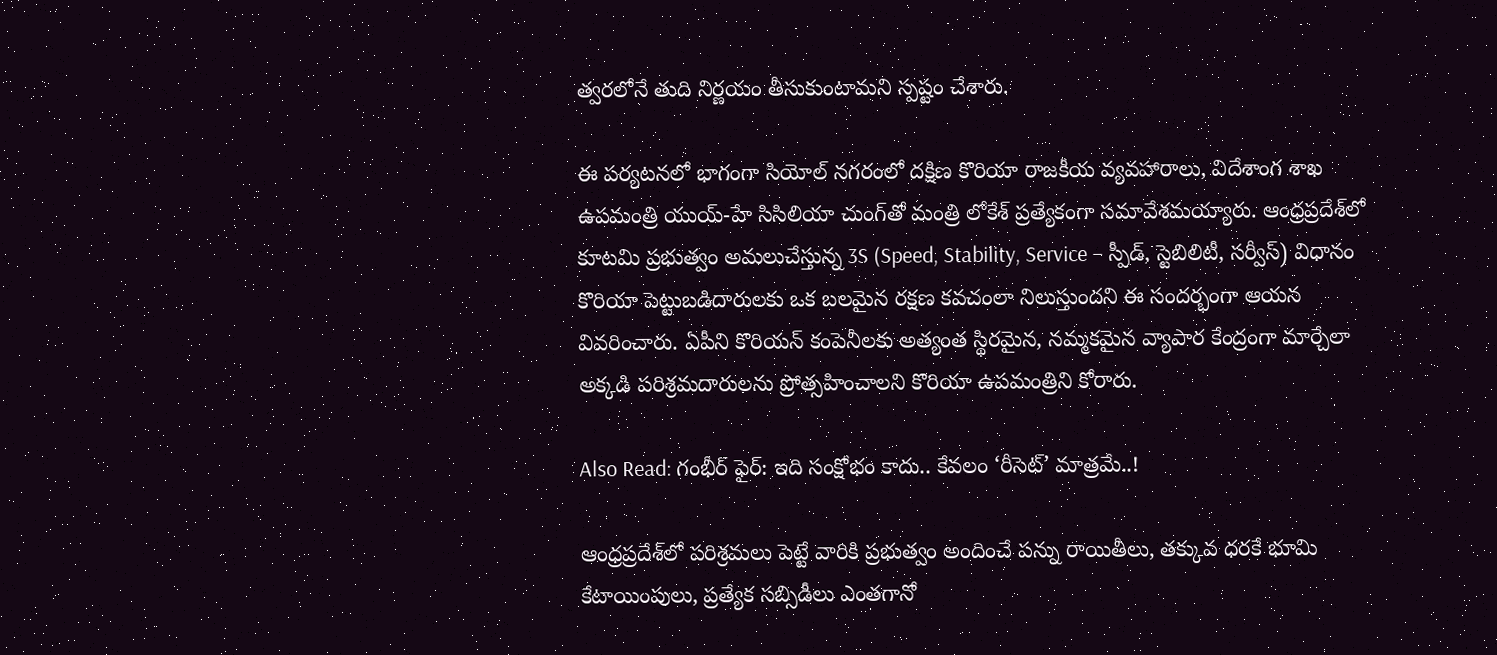త్వరలోనే తుది నిర్ణయం తీసుకుంటామని స్పష్టం చేశారు.

ఈ పర్యటనలో భాగంగా సియోల్ నగరంలో దక్షిణ కొరియా రాజకీయ వ్యవహారాలు, విదేశాంగ శాఖ ఉపమంత్రి యుయ్-హే సిసిలియా చుంగ్‌తో మంత్రి లోకేశ్ ప్రత్యేకంగా సమావేశమయ్యారు. ఆంధ్రప్రదేశ్‌లో కూటమి ప్రభుత్వం అమలుచేస్తున్న 3S (Speed, Stability, Service – స్పీడ్, స్టెబిలిటీ, సర్వీస్) విధానం కొరియా పెట్టుబడిదారులకు ఒక బలమైన రక్షణ కవచంలా నిలుస్తుందని ఈ సందర్భంగా ఆయన వివరించారు. ఏపీని కొరియన్ కంపెనీలకు అత్యంత స్థిరమైన, నమ్మకమైన వ్యాపార కేంద్రంగా మార్చేలా అక్కడి పరిశ్రమదారులను ప్రోత్సహించాలని కొరియా ఉపమంత్రిని కోరారు.

Also Read: గంభీర్ ఫైర్: ఇది సంక్షోభం కాదు.. కేవలం ‘రీసెట్’ మాత్రమే..!

ఆంధ్రప్రదేశ్‌లో పరిశ్రమలు పెట్టే వారికి ప్రభుత్వం అందించే పన్ను రాయితీలు, తక్కువ ధరకే భూమి కేటాయింపులు, ప్రత్యేక సబ్సిడీలు ఎంతగానో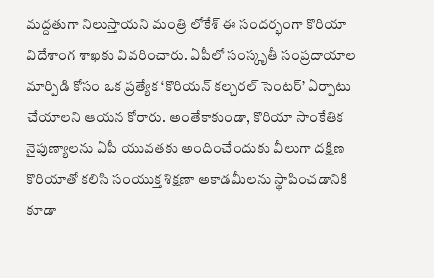మద్దతుగా నిలుస్తాయని మంత్రి లోకేశ్ ఈ సందర్భంగా కొరియా విదేశాంగ శాఖకు వివరించారు. ఏపీలో సంస్కృతీ సంప్రదాయాల మార్పిడి కోసం ఒక ప్రత్యేక ‘కొరియన్ కల్చరల్ సెంటర్’ ఏర్పాటు చేయాలని ఆయన కోరారు. అంతేకాకుండా, కొరియా సాంకేతిక నైపుణ్యాలను ఏపీ యువతకు అందించేందుకు వీలుగా దక్షిణ కొరియాతో కలిసి సంయుక్త శిక్షణా అకాడమీలను స్థాపించడానికి కూడా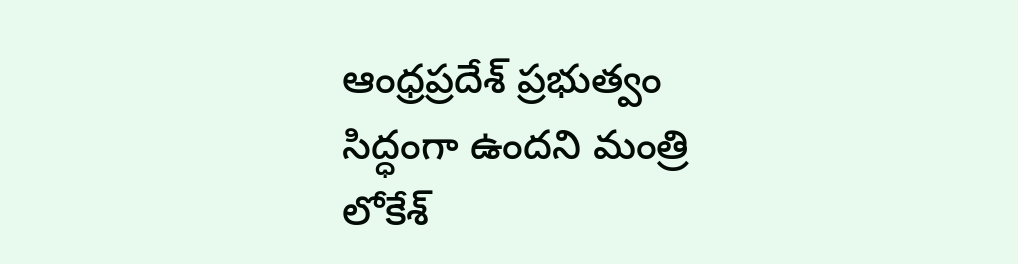ఆంధ్రప్రదేశ్ ప్రభుత్వం సిద్ధంగా ఉందని మంత్రి లోకేశ్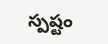స్పష్టం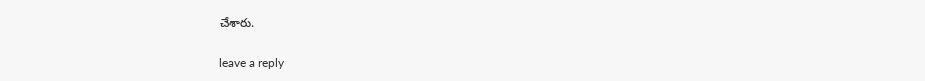చేశారు.

leave a reply